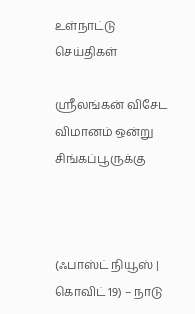உள்நாட்டு செய்திகள்

ஸ்ரீலங்கன் விசேட விமானம் ஒன்று சிங்கப்பூருக்கு



(ஃபாஸ்ட் நியூஸ் | கொவிட் 19) – நாடு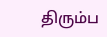திரும்ப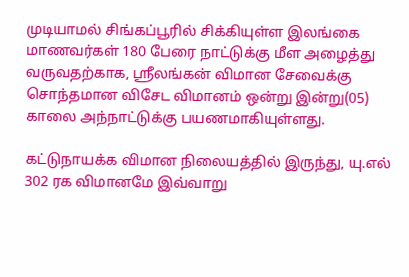முடியாமல் சிங்கப்பூரில் சிக்கியுள்ள இலங்கை மாணவர்கள் 180 பேரை நாட்டுக்கு மீள அழைத்து வருவதற்காக, ஸ்ரீலங்கன் விமான சேவைக்கு சொந்தமான விசேட விமானம் ஒன்று இன்று(05) காலை அந்நாட்டுக்கு பயணமாகியுள்ளது.

கட்டுநாயக்க விமான நிலையத்தில் இருந்து, யு.எல் 302 ரக விமானமே இவ்வாறு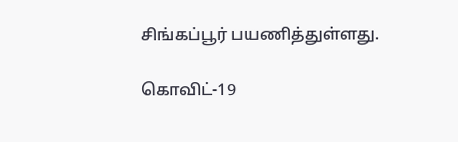சிங்கப்பூர் பயணித்துள்ளது.

கொவிட்-19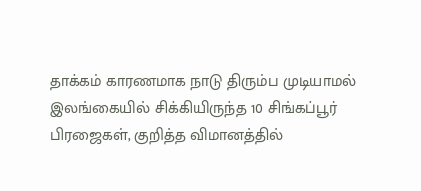தாக்கம் காரணமாக நாடு திரும்ப முடியாமல் இலங்கையில் சிக்கியிருந்த 10 சிங்கப்பூர் பிரஜைகள், குறித்த விமானத்தில்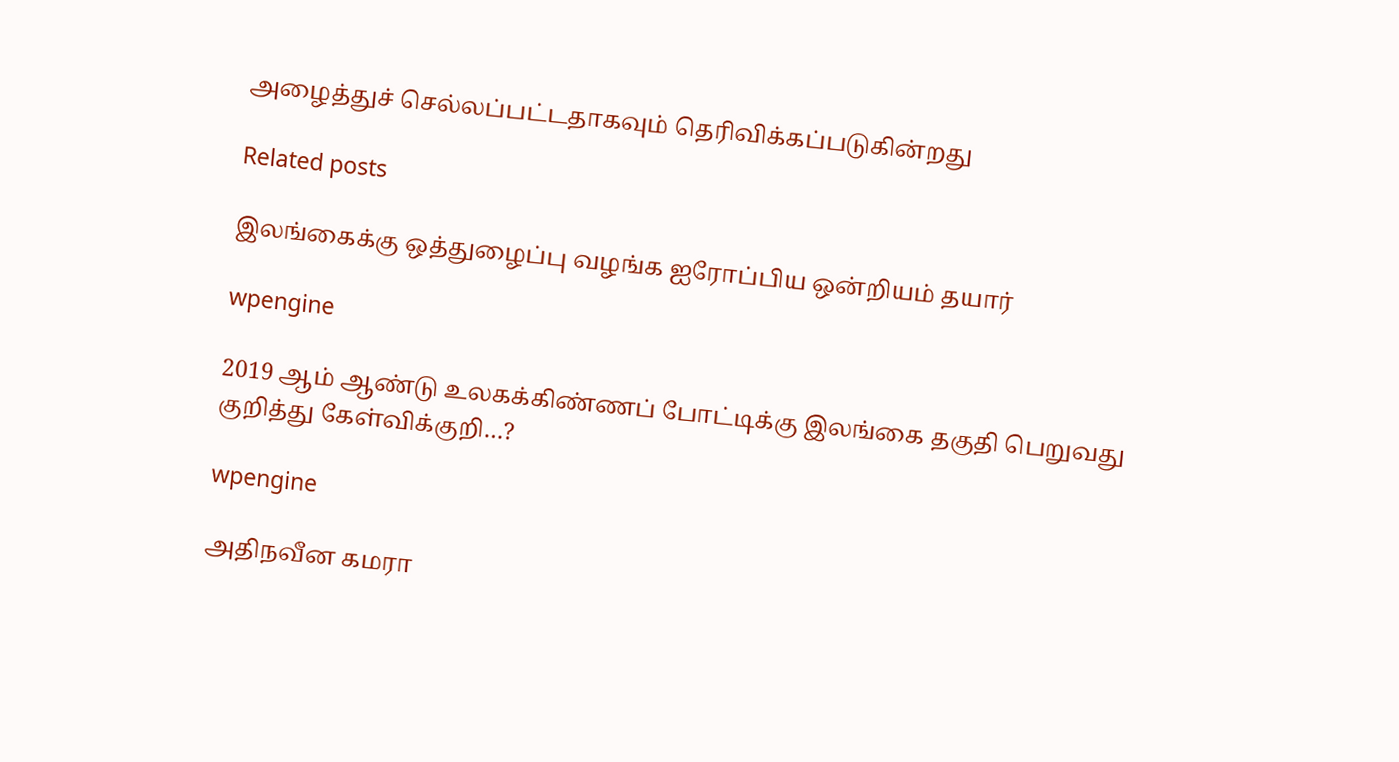அழைத்துச் செல்லப்பட்டதாகவும் தெரிவிக்கப்படுகின்றது

Related posts

இலங்கைக்கு ஒத்துழைப்பு வழங்க ஐரோப்பிய ஒன்றியம் தயார்

wpengine

2019 ஆம் ஆண்டு உலகக்கிண்ணப் போட்டிக்கு இலங்கை தகுதி பெறுவது குறித்து கேள்விக்குறி…?

wpengine

அதிநவீன கமரா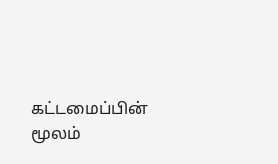கட்டமைப்பின் மூலம்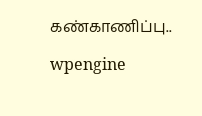கண்காணிப்பு..

wpengine